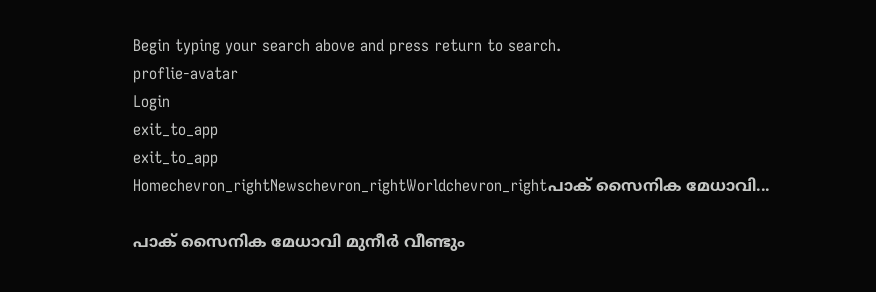Begin typing your search above and press return to search.
proflie-avatar
Login
exit_to_app
exit_to_app
Homechevron_rightNewschevron_rightWorldchevron_rightപാക് സൈനിക മേധാവി...

പാക് സൈനിക മേധാവി മുനീർ വീണ്ടും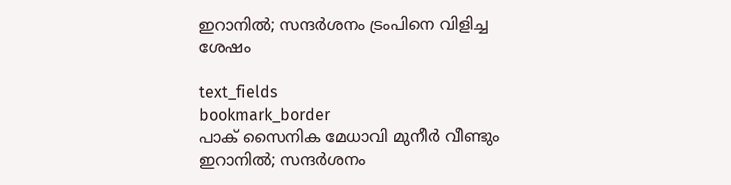ഇറാനിൽ; സന്ദർശനം ട്രംപിനെ വിളിച്ച ശേഷം

text_fields
bookmark_border
പാക് സൈനിക മേധാവി മുനീർ വീണ്ടും ഇറാനിൽ; സന്ദർശനം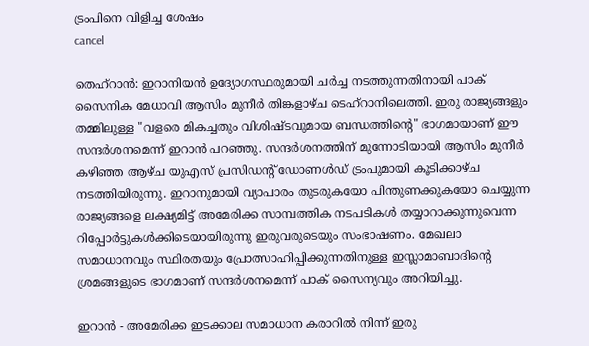ട്രംപിനെ വിളിച്ച ശേഷം
cancel

തെഹ്‌റാൻ: ഇറാനിയൻ ഉദ്യോഗസ്ഥരുമായി ചർച്ച നടത്തുന്നതിനായി പാക് സൈനിക മേധാവി ആസിം മുനീർ തിങ്കളാഴ്ച ടെഹ്‌റാനിലെത്തി. ഇരു രാജ്യങ്ങളും തമ്മിലുള്ള "വളരെ മികച്ചതും വിശിഷ്ടവുമായ ബന്ധത്തിന്റെ" ഭാഗമായാണ് ഈ സന്ദർശനമെന്ന് ഇറാൻ പറഞ്ഞു. സന്ദർശനത്തിന് മുന്നോടിയായി ആസിം മുനീർ കഴിഞ്ഞ ആഴ്ച യുഎസ് പ്രസിഡന്റ് ഡോണൾഡ് ട്രംപുമായി കൂടിക്കാഴ്ച നടത്തിയിരുന്നു. ഇറാനുമായി വ്യാപാരം തുടരുകയോ പിന്തുണക്കുകയോ ചെയ്യുന്ന രാജ്യങ്ങളെ ലക്ഷ്യമിട്ട് അമേരിക്ക സാമ്പത്തിക നടപടികൾ തയ്യാറാക്കുന്നുവെന്ന റിപ്പോർട്ടുകൾക്കിടെയായിരുന്നു ഇരുവരുടെയും സംഭാഷണം. മേഖലാ സമാധാനവും സ്ഥിരതയും പ്രോത്സാഹിപ്പിക്കുന്നതിനുള്ള ഇസ്ലാമാബാദിന്റെ ശ്രമങ്ങളുടെ ഭാഗമാണ് സന്ദർശനമെന്ന് പാക് സൈന്യവും അറിയിച്ചു.

ഇറാൻ - അമേരിക്ക ഇടക്കാല സമാധാന കരാറിൽ നിന്ന് ഇരു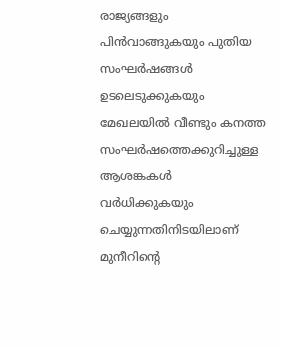രാജ്യങ്ങളും പിൻവാങ്ങുകയും പുതിയ സംഘർഷങ്ങൾ ഉടലെടുക്കുകയും മേഖലയിൽ വീണ്ടും കനത്ത സംഘർഷത്തെക്കുറിച്ചുള്ള ആശങ്കകൾ വർധിക്കുകയും ചെയ്യുന്നതിനിടയിലാണ് മുനീറിന്റെ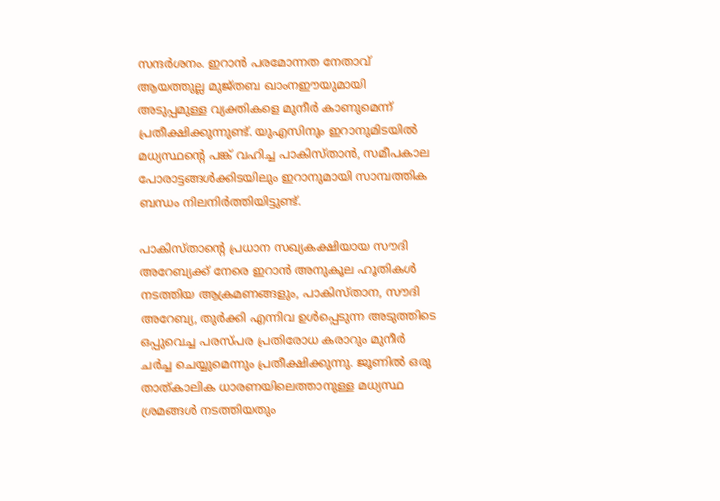സന്ദർശനം. ഇറാൻ പരമോന്നത നേതാവ് ആയത്തുല്ല മുജ്തബ ഖാംനഈയുമായി അടുപ്പമുള്ള വ്യക്തികളെ മുനീർ കാണുമെന്ന് പ്രതീക്ഷിക്കുന്നുണ്ട്. യുഎസിനും ഇറാനുമിടയിൽ മധ്യസ്ഥന്റെ പങ്ക് വഹിച്ച പാകിസ്താൻ, സമീപകാല പോരാട്ടങ്ങൾക്കിടയിലും ഇറാനുമായി സാമ്പത്തിക ബന്ധം നിലനിർത്തിയിട്ടുണ്ട്.

പാകിസ്താന്റെ പ്രധാന സഖ്യകക്ഷിയായ സൗദി അറേബ്യക്ക് നേരെ ഇറാൻ അനുകൂല ഹൂതികൾ നടത്തിയ ആക്രമണങ്ങളും, പാകിസ്താന, സൗദി അറേബ്യ, തുർക്കി എന്നിവ ഉൾപ്പെടുന്ന അടുത്തിടെ ഒപ്പുവെച്ച പരസ്പര പ്രതിരോധ കരാറും മുനീർ ചർച്ച ചെയ്യുമെന്നും പ്രതീക്ഷിക്കുന്നു. ജൂണിൽ ഒരു താത്കാലിക ധാരണയിലെത്താനുള്ള മധ്യസ്ഥ ശ്രമങ്ങൾ നടത്തിയതും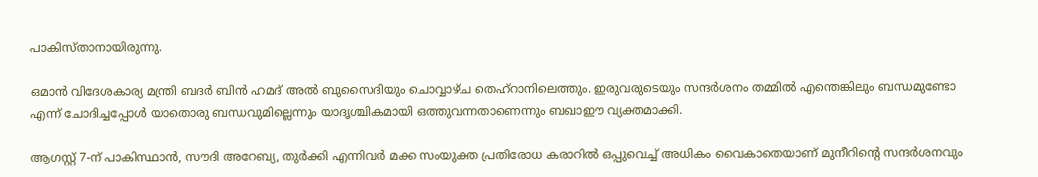പാകിസ്താനായിരുന്നു.

ഒമാൻ വിദേശകാര്യ മന്ത്രി ബദർ ബിൻ ഹമദ് അൽ ബുസൈദിയും ചൊവ്വാഴ്ച തെഹ്‌റാനിലെത്തും. ഇരുവരുടെയും സന്ദർശനം തമ്മിൽ എന്തെങ്കിലും ബന്ധമുണ്ടോ എന്ന് ചോദിച്ചപ്പോൾ യാതൊരു ബന്ധവുമില്ലെന്നും യാദൃശ്ചികമായി ഒത്തുവന്നതാണെന്നും ബഖാഈ വ്യക്തമാക്കി.

ആഗസ്റ്റ് 7-ന് പാകിസ്ഥാൻ, സൗദി അറേബ്യ, തുർക്കി എന്നിവർ മക്ക സംയുക്ത പ്രതിരോധ കരാറിൽ ഒപ്പുവെച്ച് അധികം വൈകാതെയാണ് മുനീറിന്റെ സന്ദർശനവും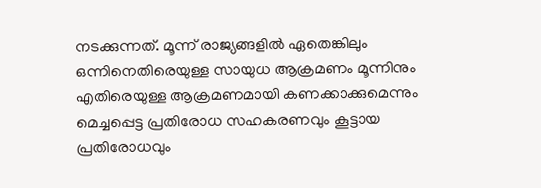നടക്കുന്നത്. മൂന്ന് രാജ്യങ്ങളിൽ ഏതെങ്കിലും ഒന്നിനെതിരെയുള്ള സായുധ ആക്രമണം മൂന്നിനും എതിരെയുള്ള ആക്രമണമായി കണക്കാക്കുമെന്നും മെച്ചപ്പെട്ട പ്രതിരോധ സഹകരണവും കൂട്ടായ പ്രതിരോധവും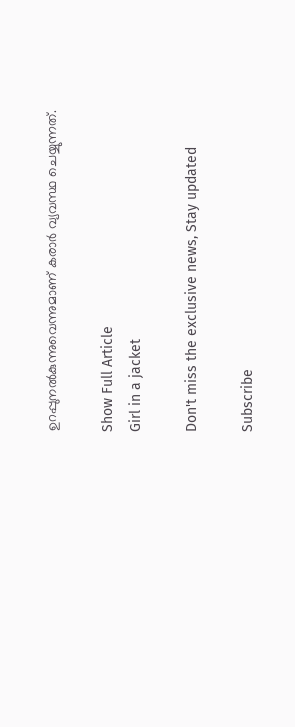ഉറപ്പുനൽകുന്നുവെന്നുമാണ് കരാർ വ്യവസ്ഥ ചെയ്യുന്നത്.

Show Full Article
Girl in a jacket

Don't miss the exclusive news, Stay updated

Subscribe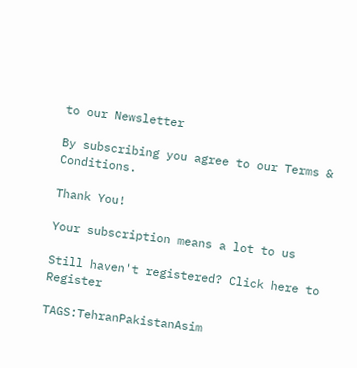to our Newsletter

By subscribing you agree to our Terms & Conditions.

Thank You!

Your subscription means a lot to us

Still haven't registered? Click here to Register

TAGS:TehranPakistanAsim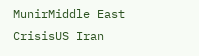MunirMiddle East CrisisUS Iran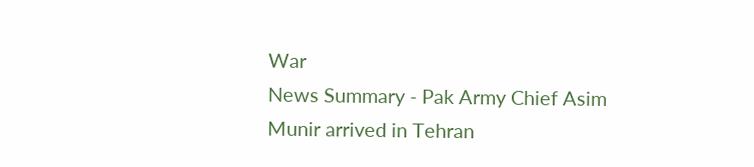War
News Summary - Pak Army Chief Asim Munir arrived in Tehran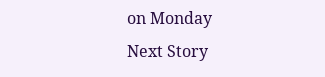on Monday
Next Story